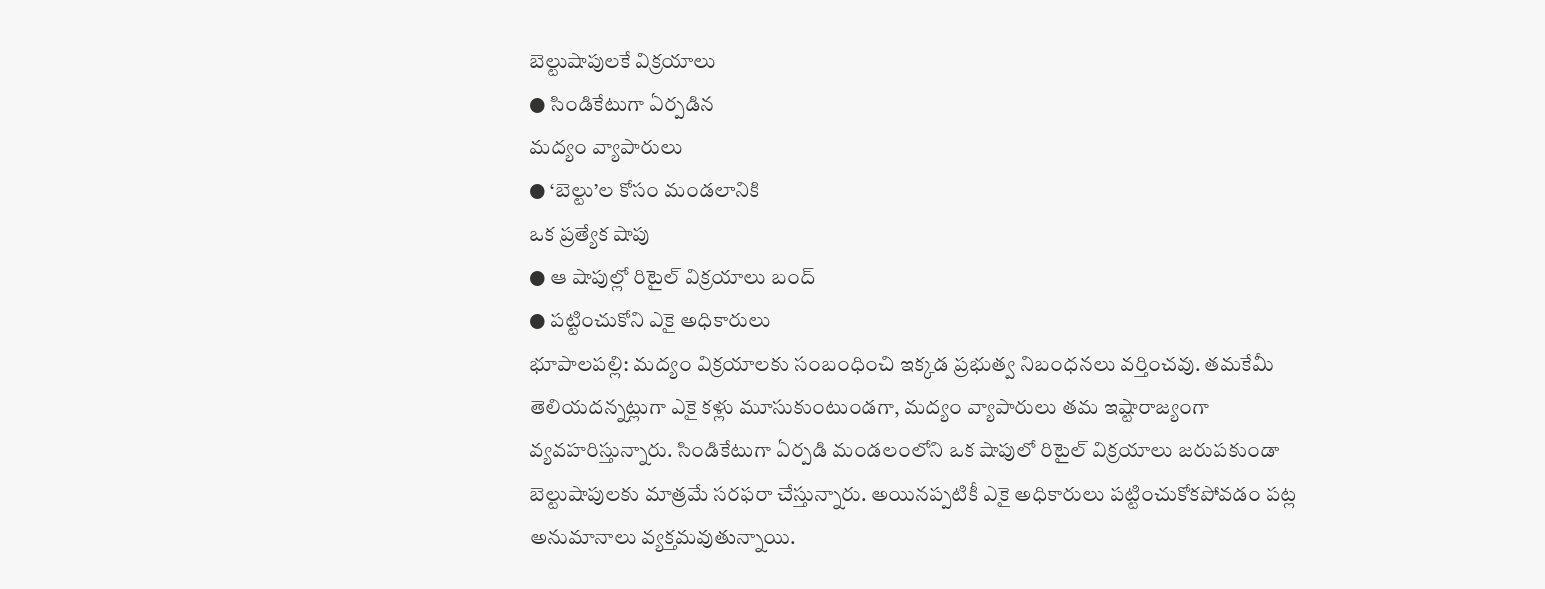బెల్టుషాపులకే విక్రయాలు
● సిండికేటుగా ఏర్పడిన
మద్యం వ్యాపారులు
● ‘బెల్టు’ల కోసం మండలానికి
ఒక ప్రత్యేక షాపు
● ఆ షాపుల్లో రిటైల్ విక్రయాలు బంద్
● పట్టించుకోని ఎకై అధికారులు
భూపాలపల్లి: మద్యం విక్రయాలకు సంబంధించి ఇక్కడ ప్రభుత్వ నిబంధనలు వర్తించవు. తమకేమీ తెలియదన్నట్లుగా ఎకై కళ్లు మూసుకుంటుండగా, మద్యం వ్యాపారులు తమ ఇష్టారాజ్యంగా వ్యవహరిస్తున్నారు. సిండికేటుగా ఏర్పడి మండలంలోని ఒక షాపులో రిటైల్ విక్రయాలు జరుపకుండా బెల్టుషాపులకు మాత్రమే సరఫరా చేస్తున్నారు. అయినప్పటికీ ఎకై అధికారులు పట్టించుకోకపోవడం పట్ల అనుమానాలు వ్యక్తమవుతున్నాయి.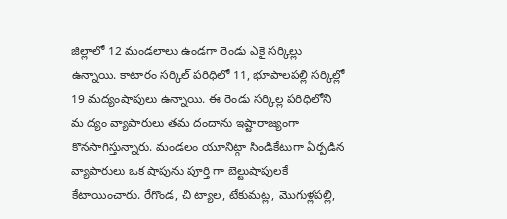జిల్లాలో 12 మండలాలు ఉండగా రెండు ఎకై సర్కిల్లు ఉన్నాయి. కాటారం సర్కిల్ పరిధిలో 11, భూపాలపల్లి సర్కిల్లో 19 మద్యంషాపులు ఉన్నాయి. ఈ రెండు సర్కిల్ల పరిధిలోని మ ద్యం వ్యాపారులు తమ దందాను ఇష్టారాజ్యంగా కొనసాగిస్తున్నారు. మండలం యూనిట్గా సిండికేటుగా ఏర్పడిన వ్యాపారులు ఒక షాపును పూర్తి గా బెల్టుషాపులకే కేటాయించారు. రేగొండ, చి ట్యాల, టేకుమట్ల, మొగుళ్లపల్లి,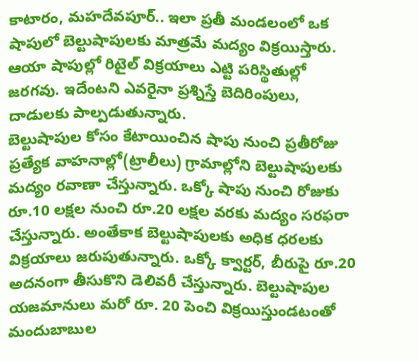కాటారం, మహదేవపూర్.. ఇలా ప్రతీ మండలంలో ఒక షాపులో బెల్టుషాపులకు మాత్రమే మద్యం విక్రయిస్తారు. ఆయా షాపుల్లో రిటైల్ విక్రయాలు ఎట్టి పరిస్థితుల్లో జరగవు. ఇదేంటని ఎవరైనా ప్రశ్నిస్తే బెదిరింపులు, దాడులకు పాల్పడుతున్నారు.
బెల్టుషాపుల కోసం కేటాయించిన షాపు నుంచి ప్రతీరోజు ప్రత్యేక వాహనాల్లో(ట్రాలీలు) గ్రామాల్లోని బెల్టుషాపులకు మద్యం రవాణా చేస్తున్నారు. ఒక్కో షాపు నుంచి రోజుకు రూ.10 లక్షల నుంచి రూ.20 లక్షల వరకు మద్యం సరఫరా చేస్తున్నారు. అంతేకాక బెల్టుషాపులకు అధిక ధరలకు విక్రయాలు జరుపుతున్నారు. ఒక్కో క్వార్టర్, బీరుపై రూ.20 అదనంగా తీసుకొని డెలివరీ చేస్తున్నారు. బెల్టుషాపుల యజమానులు మరో రూ. 20 పెంచి విక్రయిస్తుండటంతో మందుబాబుల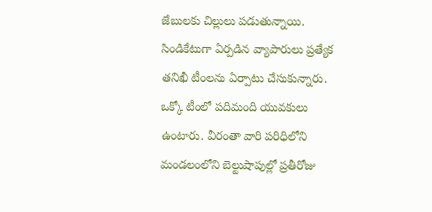జేబులకు చిల్లులు పడుతున్నాయి.
సిండికేటుగా ఏర్పడిన వ్యాపారులు ప్రత్యేక తనిఖీ టీంలను ఏర్పాటు చేసుకున్నారు. ఒక్కో టీంలో పదిమంది యువకులు ఉంటారు. వీరంతా వారి పరిధిలోని మండలంలోని బెల్టుషాపుల్లో ప్రతీరోజు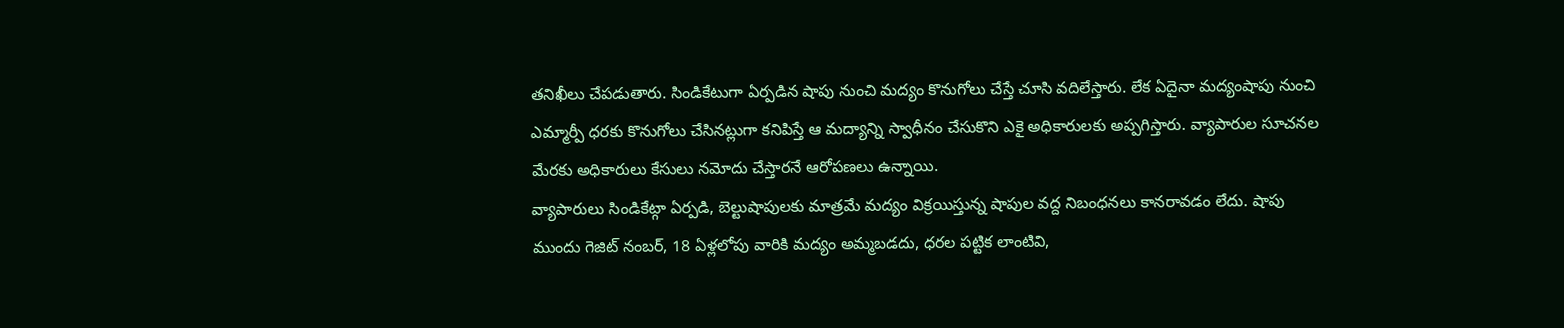తనిఖీలు చేపడుతారు. సిండికేటుగా ఏర్పడిన షాపు నుంచి మద్యం కొనుగోలు చేస్తే చూసి వదిలేస్తారు. లేక ఏదైనా మద్యంషాపు నుంచి ఎమ్మార్పీ ధరకు కొనుగోలు చేసినట్లుగా కనిపిస్తే ఆ మద్యాన్ని స్వాధీనం చేసుకొని ఎకై అధికారులకు అప్పగిస్తారు. వ్యాపారుల సూచనల మేరకు అధికారులు కేసులు నమోదు చేస్తారనే ఆరోపణలు ఉన్నాయి.
వ్యాపారులు సిండికేట్గా ఏర్పడి, బెల్టుషాపులకు మాత్రమే మద్యం విక్రయిస్తున్న షాపుల వద్ద నిబంధనలు కానరావడం లేదు. షాపు ముందు గెజిట్ నంబర్, 18 ఏళ్లలోపు వారికి మద్యం అమ్మబడదు, ధరల పట్టిక లాంటివి,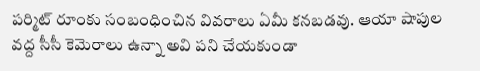పర్మిట్ రూంకు సంబంధించిన వివరాలు ఏమీ కనబడవు. ఆయా షాపుల వద్ద సీసీ కెమెరాలు ఉన్నా అవి పని చేయకుండా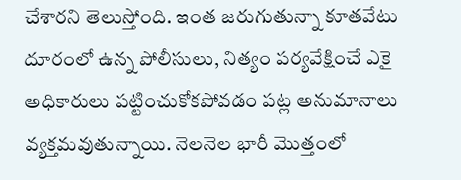చేశారని తెలుస్తోంది. ఇంత జరుగుతున్నా కూతవేటు దూరంలో ఉన్న పోలీసులు, నిత్యం పర్యవేక్షించే ఎకై అధికారులు పట్టించుకోకపోవడం పట్ల అనుమానాలు వ్యక్తమవుతున్నాయి. నెలనెల భారీ మొత్తంలో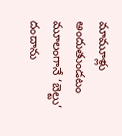మామూళ్లు అందుతుండటం మూలంగానే ‘బెల్టు’ దందాను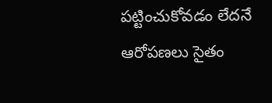పట్టించుకోవడం లేదనే ఆరోపణలు సైతం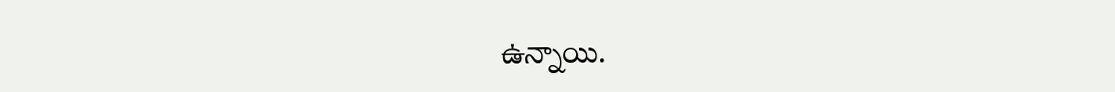ఉన్నాయి.